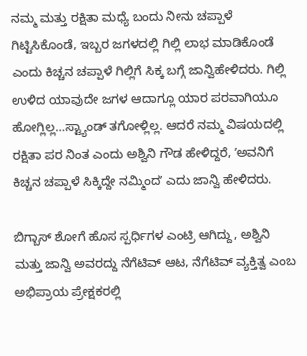ನಮ್ಮ ಮತ್ತು ರಕ್ಷಿತಾ ಮಧ್ಯೆ ಬಂದು ನೀನು ಚಪ್ಪಾಳೆ ಗಿಟ್ಟಿಸಿಕೊಂಡೆ, ಇಬ್ಬರ ಜಗಳದಲ್ಲಿ ಗಿಲ್ಲಿ ಲಾಭ ಮಾಡಿಕೊಂಡೆ ಎಂದು ಕಿಚ್ಚನ ಚಪ್ಪಾಳೆ ಗಿಲ್ಲಿಗೆ ಸಿಕ್ಕ ಬಗ್ಗೆ ಜಾನ್ವಿಹೇಳಿದರು. ಗಿಲ್ಲಿ ಉಳಿದ ಯಾವುದೇ ಜಗಳ ಆದಾಗ್ಲೂ ಯಾರ ಪರವಾಗಿಯೂ ಹೋಗ್ಲಿಲ್ಲ…ಸ್ಟ್ಯಾಂಡ್ ತಗೋಳ್ಲಿಲ್ಲ. ಆದರೆ ನಮ್ಮ ವಿಷಯದಲ್ಲಿ ರಕ್ಷಿತಾ ಪರ ನಿಂತ ಎಂದು ಅಶ್ವಿನಿ ಗೌಡ ಹೇಳಿದ್ದರೆ, ʼಅವನಿಗೆ ಕಿಚ್ಚನ ಚಪ್ಪಾಳೆ ಸಿಕ್ಕಿದ್ದೇ ನಮ್ಮಿಂದʼ ಎದು ಜಾನ್ವಿ ಹೇಳಿದರು.

ಬಿಗ್ಬಾಸ್ ಶೋಗೆ ಹೊಸ ಸ್ಪರ್ಧಿಗಳ ಎಂಟ್ರಿ ಆಗಿದ್ದು, ಅಶ್ವಿನಿ ಮತ್ತು ಜಾನ್ವಿ ಅವರದ್ದು ನೆಗೆಟಿವ್ ಆಟ, ನೆಗೆಟಿವ್ ವ್ಯಕ್ತಿತ್ವ ಎಂಬ ಅಭಿಪ್ರಾಯ ಪ್ರೇಕ್ಷಕರಲ್ಲಿ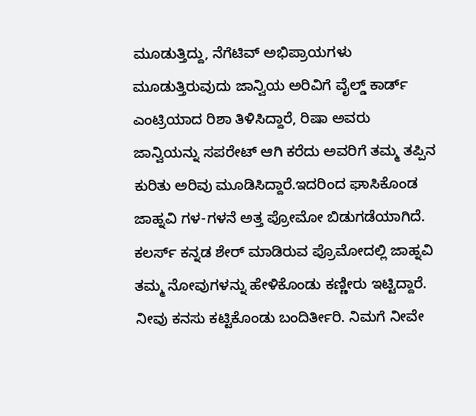ಮೂಡುತ್ತಿದ್ದು, ನೆಗೆಟಿವ್ ಅಭಿಪ್ರಾಯಗಳು ಮೂಡುತ್ತಿರುವುದು ಜಾನ್ವಿಯ ಅರಿವಿಗೆ ವೈಲ್ಡ್ ಕಾರ್ಡ್ ಎಂಟ್ರಿಯಾದ ರಿಶಾ ತಿಳಿಸಿದ್ದಾರೆ, ರಿಷಾ ಅವರು ಜಾನ್ವಿಯನ್ನು ಸಪರೇಟ್ ಆಗಿ ಕರೆದು ಅವರಿಗೆ ತಮ್ಮ ತಪ್ಪಿನ ಕುರಿತು ಅರಿವು ಮೂಡಿಸಿದ್ದಾರೆ.ಇದರಿಂದ ಘಾಸಿಕೊಂಡ ಜಾಹ್ನವಿ ಗಳ-ಗಳನೆ ಅತ್ತ ಪ್ರೋಮೋ ಬಿಡುಗಡೆಯಾಗಿದೆ. ಕಲರ್ಸ್ ಕನ್ನಡ ಶೇರ್ ಮಾಡಿರುವ ಪ್ರೊಮೋದಲ್ಲಿ ಜಾಹ್ನವಿ ತಮ್ಮ ನೋವುಗಳನ್ನು ಹೇಳಿಕೊಂಡು ಕಣ್ಣೀರು ಇಟ್ಟಿದ್ದಾರೆ.
ನೀವು ಕನಸು ಕಟ್ಟಿಕೊಂಡು ಬಂದಿರ್ತೀರಿ. ನಿಮಗೆ ನೀವೇ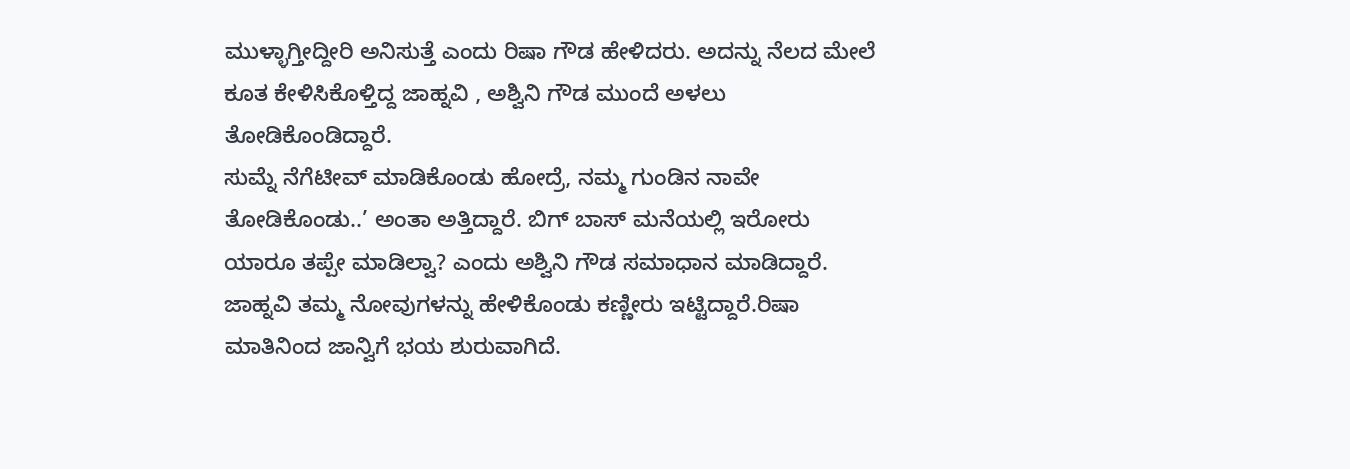ಮುಳ್ಳಾಗ್ತೀದ್ದೀರಿ ಅನಿಸುತ್ತೆ ಎಂದು ರಿಷಾ ಗೌಡ ಹೇಳಿದರು. ಅದನ್ನು ನೆಲದ ಮೇಲೆ ಕೂತ ಕೇಳಿಸಿಕೊಳ್ತಿದ್ದ ಜಾಹ್ನವಿ , ಅಶ್ವಿನಿ ಗೌಡ ಮುಂದೆ ಅಳಲು ತೋಡಿಕೊಂಡಿದ್ದಾರೆ.
ಸುಮ್ನೆ ನೆಗೆಟೀವ್ ಮಾಡಿಕೊಂಡು ಹೋದ್ರೆ, ನಮ್ಮ ಗುಂಡಿನ ನಾವೇ ತೋಡಿಕೊಂಡು..’ ಅಂತಾ ಅತ್ತಿದ್ದಾರೆ. ಬಿಗ್ ಬಾಸ್ ಮನೆಯಲ್ಲಿ ಇರೋರು ಯಾರೂ ತಪ್ಪೇ ಮಾಡಿಲ್ವಾ? ಎಂದು ಅಶ್ವಿನಿ ಗೌಡ ಸಮಾಧಾನ ಮಾಡಿದ್ದಾರೆ. ಜಾಹ್ನವಿ ತಮ್ಮ ನೋವುಗಳನ್ನು ಹೇಳಿಕೊಂಡು ಕಣ್ಣೀರು ಇಟ್ಟಿದ್ದಾರೆ.ರಿಷಾ ಮಾತಿನಿಂದ ಜಾನ್ವಿಗೆ ಭಯ ಶುರುವಾಗಿದೆ.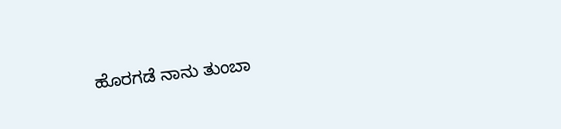ಹೊರಗಡೆ ನಾನು ತುಂಬಾ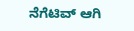ನೆಗೆಟಿವ್ ಆಗಿ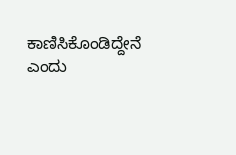ಕಾಣಿಸಿಕೊಂಡಿದ್ದೇನೆ ಎಂದು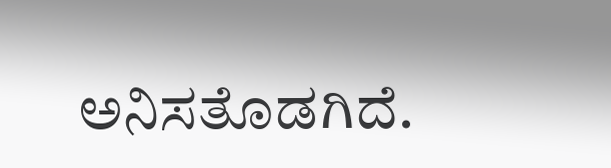ಅನಿಸತೊಡಗಿದೆ.